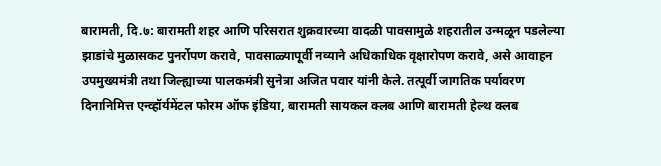बारामती, दि.७: बारामती शहर आणि परिसरात शुक्रवारच्या वादळी पावसामुळे शहरातील उन्मळून पडलेल्या झाडांचे मुळासकट पुनर्रोपण करावे, पावसाळ्यापूर्वी नव्याने अधिकाधिक वृक्षारोपण करावे, असे आवाहन उपमुख्यमंत्री तथा जिल्ह्याच्या पालकमंत्री सुनेत्रा अजित पवार यांनी केले. तत्पूर्वी जागतिक पर्यावरण दिनानिमित्त एन्व्हॉर्यमेंटल फोरम ऑफ इंडिया, बारामती सायकल क्लब आणि बारामती हेल्थ क्लब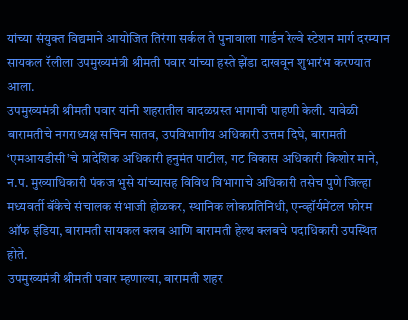यांच्या संयुक्त विद्यमाने आयोजित तिरंगा सर्कल ते पुनावाला गार्डन रेल्वे स्टेशन मार्ग दरम्यान सायकल रॅलीला उपमुख्यमंत्री श्रीमती पवार यांच्या हस्ते झेंडा दाखवून शुभारंभ करण्यात आला.
उपमुख्यमंत्री श्रीमती पवार यांनी शहरातील वादळग्रस्त भागाची पाहणी केली. यावेळी बारामतीचे नगराध्यक्ष सचिन सातव, उपविभागीय अधिकारी उत्तम दिघे, बारामती ‘एमआयडीसी’चे प्रादेशिक अधिकारी हनुमंत पाटील, गट विकास अधिकारी किशोर माने, न.प. मुख्याधिकारी पंकज भुसे यांच्यासह विविध विभागाचे अधिकारी तसेच पुणे जिल्हा मध्यवर्ती बॅंकेचे संचालक संभाजी होळकर, स्थानिक लोकप्रतिनिधी, एन्व्हॉर्यमेंटल फोरम ऑफ इंडिया, बारामती सायकल क्लब आणि बारामती हेल्थ क्लबचे पदाधिकारी उपस्थित होते.
उपमुख्यमंत्री श्रीमती पवार म्हणाल्या, बारामती शहर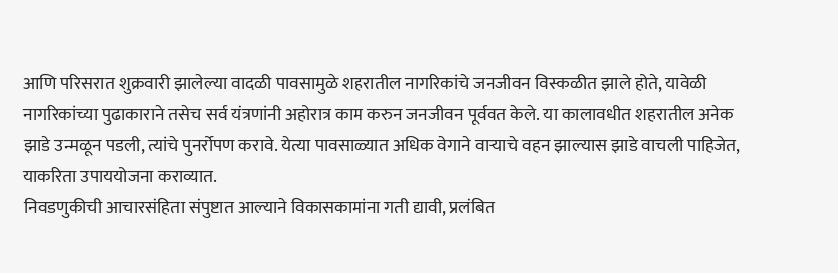आणि परिसरात शुक्रवारी झालेल्या वादळी पावसामुळे शहरातील नागरिकांचे जनजीवन विस्कळीत झाले होते, यावेळी नागरिकांच्या पुढाकाराने तसेच सर्व यंत्रणांनी अहोरात्र काम करुन जनजीवन पूर्ववत केले. या कालावधीत शहरातील अनेक झाडे उन्मळून पडली, त्यांचे पुनर्रोपण करावे. येत्या पावसाळ्यात अधिक वेगाने वाऱ्याचे वहन झाल्यास झाडे वाचली पाहिजेत, याकरिता उपाययोजना कराव्यात.
निवडणुकीची आचारसंहिता संपुष्टात आल्याने विकासकामांना गती द्यावी, प्रलंबित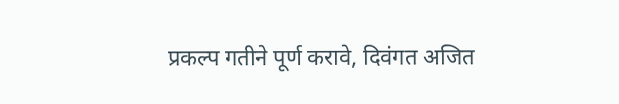प्रकल्प गतीने पूर्ण करावे, दिवंगत अजित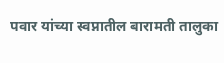पवार यांच्या स्वप्नातील बारामती तालुका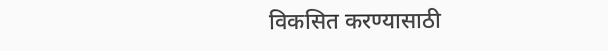विकसित करण्यासाठी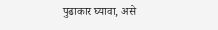पुढाकार घ्यावा, असे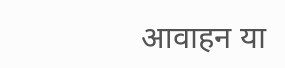आवाहन या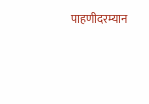पाहणीदरम्यान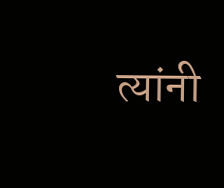त्यांनी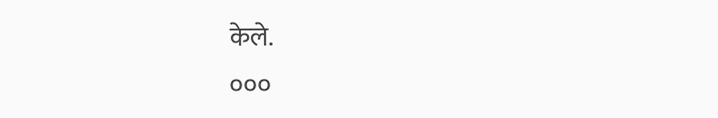केले.
०००